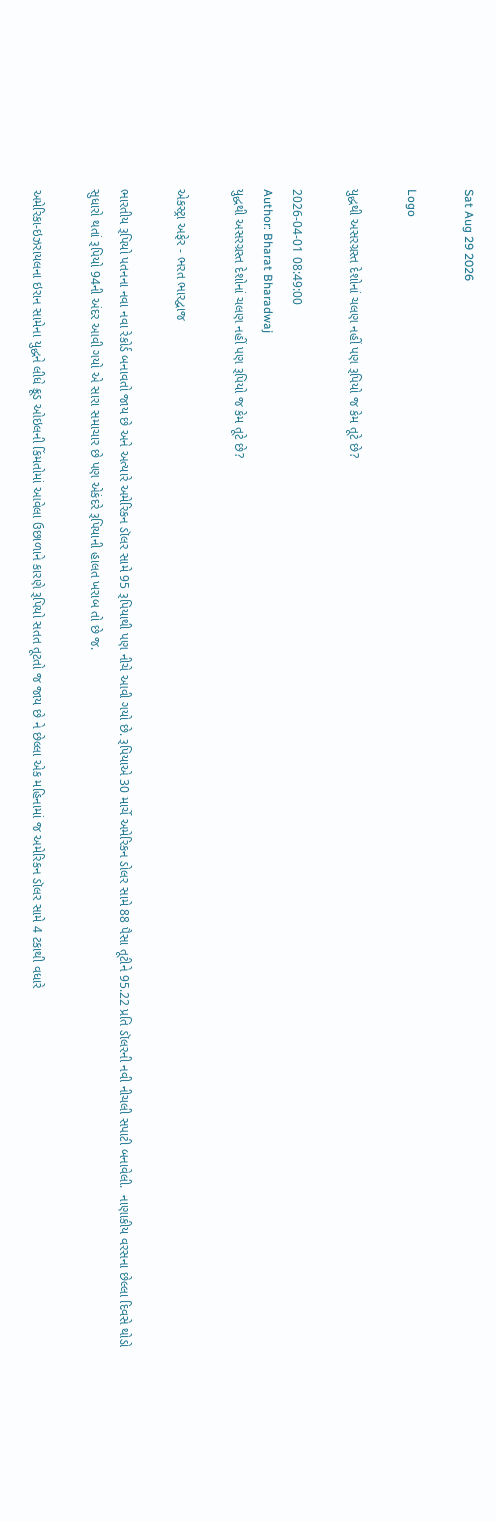Sat Aug 29 2026

Logo

યુદ્ધથી અસરગ્રસ્ત દેશોનાં ચલણ નહીં પણ રૂપિયો જ કેમ તૂટે છે?

2026-04-01 08:49:00
Author: Bharat Bharadwaj
યુદ્ધથી અસરગ્રસ્ત દેશોનાં ચલણ નહીં પણ રૂપિયો જ કેમ તૂટે છે?

એકસ્ટ્રા અફેર - ભરત ભારદ્વાજ

ભારતીય રૂપિયો પતનના નવા નવા રેકોર્ડ બનાવતો જાય છે અને અત્યારે અમેરિકન ડૉલર સામે 95 રૂપિયાથી પણ નીચે આવી ગયો છે. રૂપિયાએ 30 માર્ચે અમેરિકન ડોલર સામે 88 પૈસા તૂટીને 95.22 પ્રતિ ડૉલરની નવી નીચલી સપાટી બનાવેલી.  નાણાકીય વરસના છેલ્લા દિવસે થોડો સુધારો થતાં રૂપિયો 94ની અંદર આવી ગયો એ સારા સમાચાર છે પણ એકંદરે રૂપિયાની હાલત ખરાબ તો છે જ.

અમેરિકા-ઇઝરાયલના ઇરાન સામેના યુદ્ધને લીધે ક્રૂડ ઓઇલની કિંમતોમાં આવેલા ઉછાળાને કારણે રૂપિયો સતત તૂટતો જ જાય છે ને છેલ્લા એક મહિનામાં જ અમેરિકન ડૉલર સામે 4 ટકાથી વધારે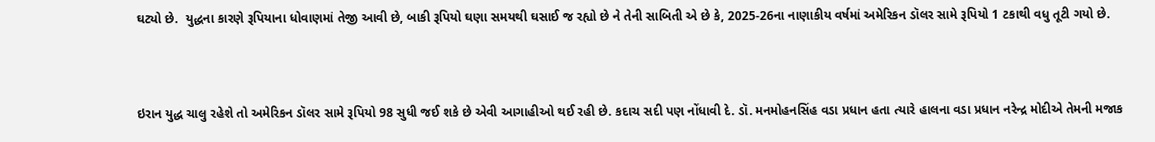ઘટ્યો છે.  યુદ્ધના કારણે રૂપિયાના ધોવાણમાં તેજી આવી છે, બાકી રૂપિયો ઘણા સમયથી ઘસાઈ જ રહ્યો છે ને તેની સાબિતી એ છે કે, 2025-26ના નાણાકીય વર્ષમાં અમેરિકન ડૉલર સામે રૂપિયો 1 ટકાથી વધુ તૂટી ગયો છે.



ઇરાન યુદ્ધ ચાલુ રહેશે તો અમેરિકન ડૉલર સામે રૂપિયો 98 સુધી જઈ શકે છે એવી આગાહીઓ થઈ રહી છે. કદાચ સદી પણ નોંધાવી દે. ડૉ. મનમોહનસિંહ વડા પ્રધાન હતા ત્યારે હાલના વડા પ્રધાન નરેન્દ્ર મોદીએ તેમની મજાક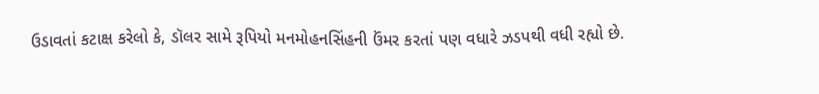ઉડાવતાં કટાક્ષ કરેલો કે, ડૉલર સામે રૂપિયો મનમોહનસિંહની ઉંમર કરતાં પણ વધારે ઝડપથી વધી રહ્યો છે.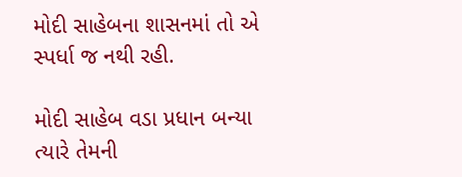મોદી સાહેબના શાસનમાં તો એ સ્પર્ધા જ નથી રહી.

મોદી સાહેબ વડા પ્રધાન બન્યા ત્યારે તેમની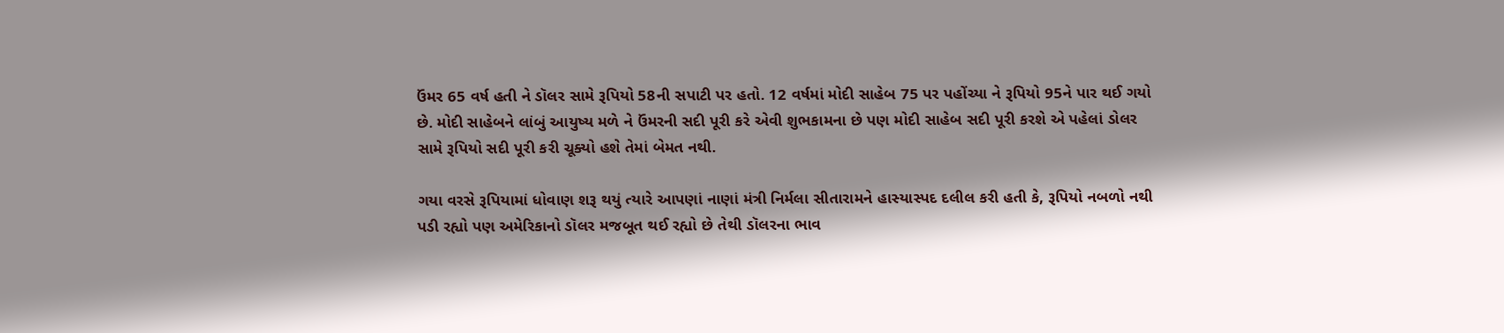ઉંમર 65 વર્ષ હતી ને ડૉલર સામે રૂપિયો 58ની સપાટી પર હતો. 12 વર્ષમાં મોદી સાહેબ 75 પર પહોંચ્યા ને રૂપિયો 95ને પાર થઈ ગયો છે. મોદી સાહેબને લાંબું આયુષ્ય મળે ને ઉંમરની સદી પૂરી કરે એવી શુભકામના છે પણ મોદી સાહેબ સદી પૂરી કરશે એ પહેલાં ડોલર સામે રૂપિયો સદી પૂરી કરી ચૂક્યો હશે તેમાં બેમત નથી.

ગયા વરસે રૂપિયામાં ધોવાણ શરૂ થયું ત્યારે આપણાં નાણાં મંત્રી નિર્મલા સીતારામને હાસ્યાસ્પદ દલીલ કરી હતી કે, રૂપિયો નબળો નથી પડી રહ્યો પણ અમેરિકાનો ડૉલર મજબૂત થઈ રહ્યો છે તેથી ડૉલરના ભાવ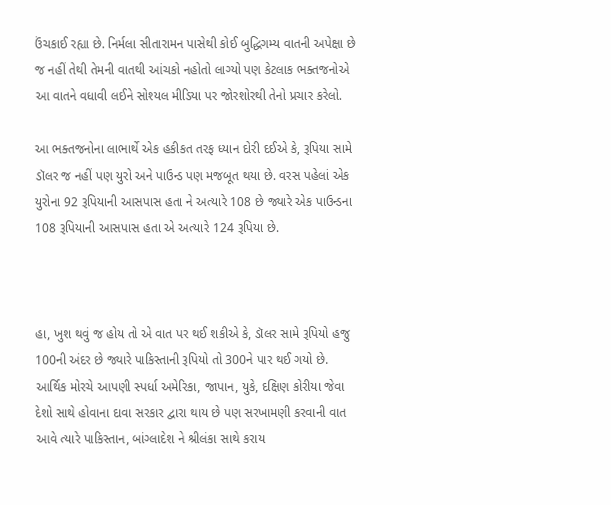ઉંચકાઈ રહ્યા છે. નિર્મલા સીતારામન પાસેથી કોઈ બુદ્ધિગમ્ય વાતની અપેક્ષા છે જ નહીં તેથી તેમની વાતથી આંચકો નહોતો લાગ્યો પણ કેટલાક ભક્તજનોએ આ વાતને વધાવી લઈને સોશ્યલ મીડિયા પર જોરશોરથી તેનો પ્રચાર કરેલો.

આ ભક્તજનોના લાભાર્થે એક હકીકત તરફ ધ્યાન દોરી દઈએ કે, રૂપિયા સામે ડૉલર જ નહીં પણ યુરો અને પાઉન્ડ પણ મજબૂત થયા છે. વરસ પહેલાં એક યુરોના 92 રૂપિયાની આસપાસ હતા ને અત્યારે 108 છે જ્યારે એક પાઉન્ડના 108 રૂપિયાની આસપાસ હતા એ અત્યારે 124 રૂપિયા છે.



હા, ખુશ થવું જ હોય તો એ વાત પર થઈ શકીએ કે, ડૉલર સામે રૂપિયો હજુ 100ની અંદર છે જ્યારે પાકિસ્તાની રૂપિયો તો 300ને પાર થઈ ગયો છે. આર્થિક મોરચે આપણી સ્પર્ધા અમેરિકા, જાપાન, યુકે, દક્ષિણ કોરીયા જેવા દેશો સાથે હોવાના દાવા સરકાર દ્વારા થાય છે પણ સરખામણી કરવાની વાત આવે ત્યારે પાકિસ્તાન, બાંગ્લાદેશ ને શ્રીલંકા સાથે કરાય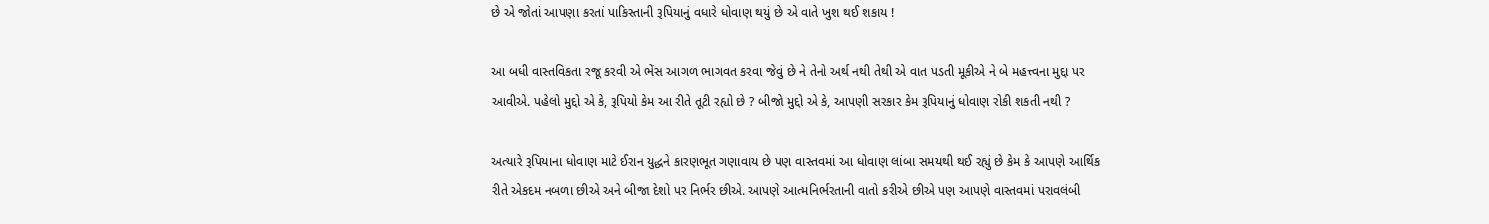છે એ જોતાં આપણા કરતાં પાકિસ્તાની રૂપિયાનું વધારે ધોવાણ થયું છે એ વાતે ખુશ થઈ શકાય !

આ બધી વાસ્તવિકતા રજૂ કરવી એ ભેંસ આગળ ભાગવત કરવા જેવું છે ને તેનો અર્થ નથી તેથી એ વાત પડતી મૂકીએ ને બે મહત્ત્વના મુદ્દા પર આવીએ. પહેલો મુદ્દો એ કે, રૂપિયો કેમ આ રીતે તૂટી રહ્યો છે ? બીજો મુદ્દો એ કે, આપણી સરકાર કેમ રૂપિયાનું ધોવાણ રોકી શકતી નથી ?

અત્યારે રૂપિયાના ધોવાણ માટે ઈરાન યુદ્ધને કારણભૂત ગણાવાય છે પણ વાસ્તવમાં આ ધોવાણ લાંબા સમયથી થઈ રહ્યું છે કેમ કે આપણે આર્થિક રીતે એકદમ નબળા છીએ અને બીજા દેશો પર નિર્ભર છીએ. આપણે આત્મનિર્ભરતાની વાતો કરીએ છીએ પણ આપણે વાસ્તવમાં પરાવલંબી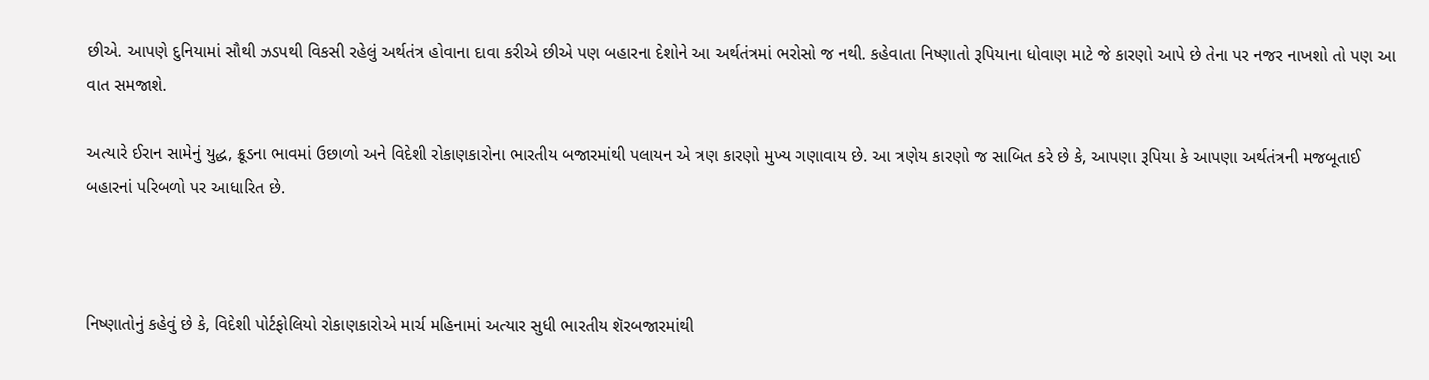છીએ. આપણે દુનિયામાં સૌથી ઝડપથી વિકસી રહેલું અર્થતંત્ર હોવાના દાવા કરીએ છીએ પણ બહારના દેશોને આ અર્થતંત્રમાં ભરોસો જ નથી. કહેવાતા નિષ્ણાતો રૂપિયાના ધોવાણ માટે જે કારણો આપે છે તેના પર નજર નાખશો તો પણ આ વાત સમજાશે.

અત્યારે ઈરાન સામેનું યુદ્ધ, ક્રૂડના ભાવમાં ઉછાળો અને વિદેશી રોકાણકારોના ભારતીય બજારમાંથી પલાયન એ ત્રણ કારણો મુખ્ય ગણાવાય છે. આ ત્રણેય કારણો જ સાબિત કરે છે કે, આપણા રૂપિયા કે આપણા અર્થતંત્રની મજબૂતાઈ બહારનાં પરિબળો પર આધારિત છે.



નિષ્ણાતોનું કહેવું છે કે, વિદેશી પોર્ટફોલિયો રોકાણકારોએ માર્ચ મહિનામાં અત્યાર સુધી ભારતીય શૅરબજારમાંથી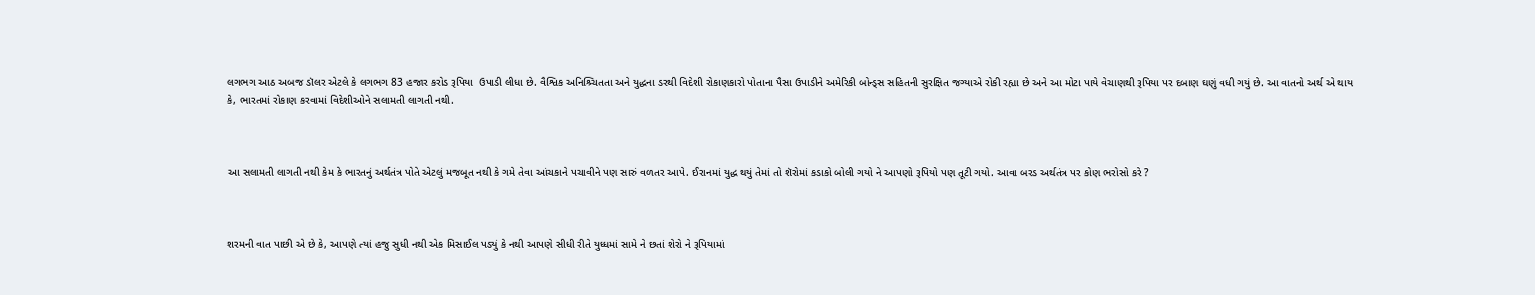લગભગ આઠ અબજ ડૉલર એટલે કે લગભગ 83 હજાર કરોડ રૂપિયા  ઉપાડી લીધા છે. વૈશ્વિક અનિશ્ર્ચિતતા અને યુદ્ધના ડરથી વિદેશી રોકાણકારો પોતાના પૈસા ઉપાડીને અમેરિકી બોન્ડ્સ સહિતની સુરક્ષિત જગ્યાએ રોકી રહ્યા છે અને આ મોટા પાયે વેચાણથી રૂપિયા પર દબાણ ઘણું વધી ગયું છે. આ વાતનો અર્થ એ થાય કે, ભારતમાં રોકાણ કરવામાં વિદેશીઓને સલામતી લાગતી નથી.



આ સલામતી લાગતી નથી કેમ કે ભારતનું અર્થતંત્ર પોતે એટલું મજબૂત નથી કે ગમે તેવા આંચકાને પચાવીને પણ સારું વળતર આપે. ઈરાનમાં યુદ્ધ થયું તેમાં તો શૅરોમાં કડાકો બોલી ગયો ને આપણો રૂપિયો પણ તૂટી ગયો. આવા બરડ અર્થતંત્ર પર કોણ ભરોસો કરે ?



શરમની વાત પાછી એ છે કે, આપણે ત્યાં હજુ સુધી નથી એક મિસાઈલ પડ્યું કે નથી આપણે સીધી રીતે યુધ્ધમાં સામે ને છતાં શેરો ને રૂપિયામાં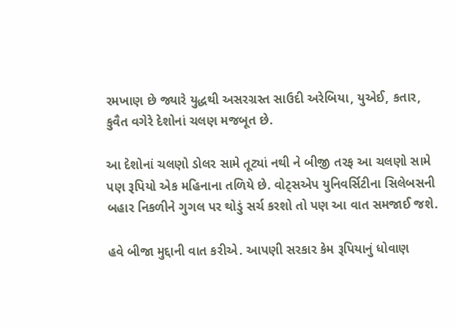રમખાણ છે જ્યારે યુદ્ધથી અસરગ્રસ્ત સાઉદી અરેબિયા, યુએઈ, કતાર, કુવૈત વગેરે દેશોનાં ચલણ મજબૂત છે.

આ દેશોનાં ચલણો ડોલર સામે તૂટ્યાં નથી ને બીજી તરફ આ ચલણો સામે પણ રૂપિયો એક મહિનાના તળિયે છે. વોટ્સએપ યુનિવર્સિટીના સિલેબસની બહાર નિકળીને ગુગલ પર થોડું સર્ચ કરશો તો પણ આ વાત સમજાઈ જશે.

હવે બીજા મુદ્દાની વાત કરીએ. આપણી સરકાર કેમ રૂપિયાનું ધોવાણ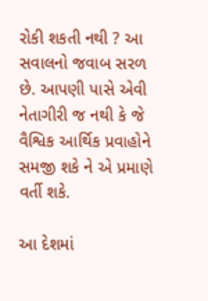રોકી શકતી નથી ? આ સવાલનો જવાબ સરળ છે. આપણી પાસે એવી નેતાગીરી જ નથી કે જે વૈશ્વિક આર્થિક પ્રવાહોને સમજી શકે ને એ પ્રમાણે વર્તી શકે.

આ દેશમાં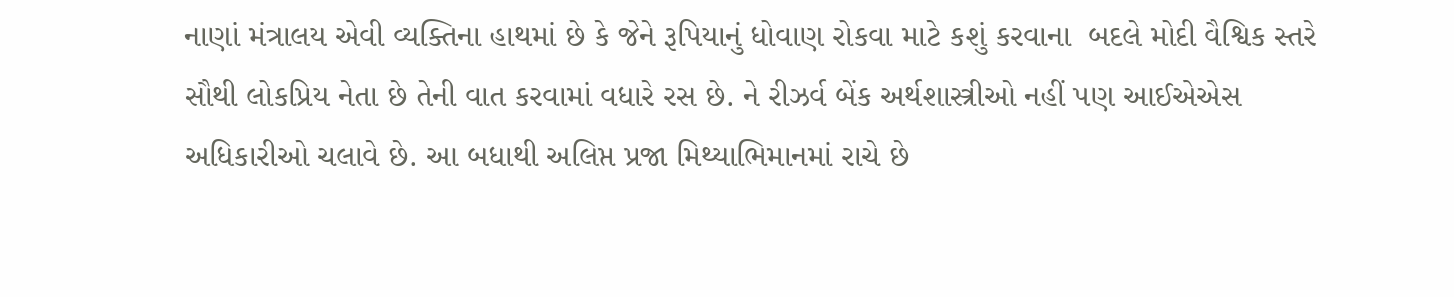નાણાં મંત્રાલય એવી વ્યક્તિના હાથમાં છે કે જેને રૂપિયાનું ધોવાણ રોકવા માટે કશું કરવાના  બદલે મોદી વૈશ્વિક સ્તરે સૌથી લોકપ્રિય નેતા છે તેની વાત કરવામાં વધારે રસ છે. ને રીઝર્વ બેંક અર્થશાસ્ત્રીઓ નહીં પણ આઈએએસ અધિકારીઓ ચલાવે છે. આ બધાથી અલિપ્ત પ્રજા મિથ્યાભિમાનમાં રાચે છે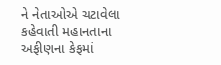ને નેતાઓએ ચટાવેલા કહેવાતી મહાનતાના અફીણના કેફમાં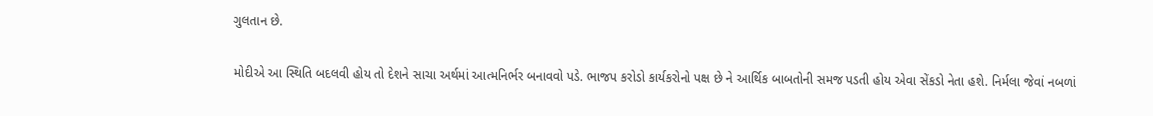ગુલતાન છે.

મોદીએ આ સ્થિતિ બદલવી હોય તો દેશને સાચા અર્થમાં આત્મનિર્ભર બનાવવો પડે. ભાજપ કરોડો કાર્યકરોનો પક્ષ છે ને આર્થિક બાબતોની સમજ પડતી હોય એવા સેંકડો નેતા હશે. નિર્મલા જેવાં નબળાં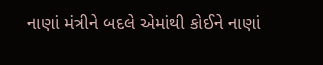નાણાં મંત્રીને બદલે એમાંથી કોઈને નાણાં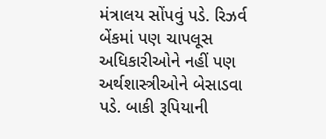મંત્રાલય સોંપવું પડે. રિઝર્વ બેંકમાં પણ ચાપલૂસ અધિકારીઓને નહીં પણ અર્થશાસ્ત્રીઓને બેસાડવા પડે. બાકી રૂપિયાની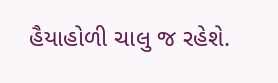હૈયાહોળી ચાલુ જ રહેશે.